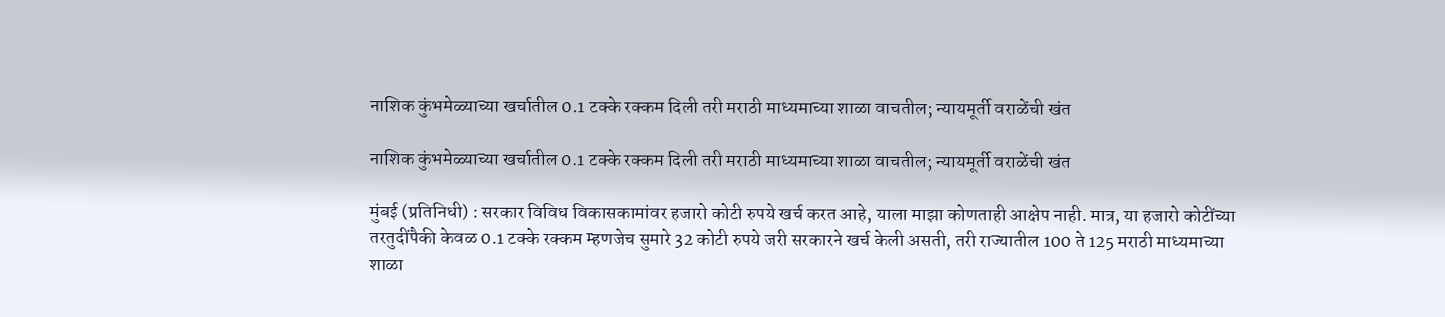नाशिक कुंभमेळ्याच्या खर्चातील 0.1 टक्के रक्कम दिली तरी मराठी माध्यमाच्या शाळा वाचतील; न्यायमूर्ती वराळेंची खंत

नाशिक कुंभमेळ्याच्या खर्चातील 0.1 टक्के रक्कम दिली तरी मराठी माध्यमाच्या शाळा वाचतील; न्यायमूर्ती वराळेंची खंत

मुंबई (प्रतिनिधी) : सरकार विविध विकासकामांवर हजारो कोटी रुपये खर्च करत आहे, याला माझा कोणताही आक्षेप नाही. मात्र, या हजारो कोटींच्या तरतुदींपैकी केवळ 0.1 टक्के रक्कम म्हणजेच सुमारे 32 कोटी रुपये जरी सरकारने खर्च केली असती, तरी राज्यातील 100 ते 125 मराठी माध्यमाच्या शाळा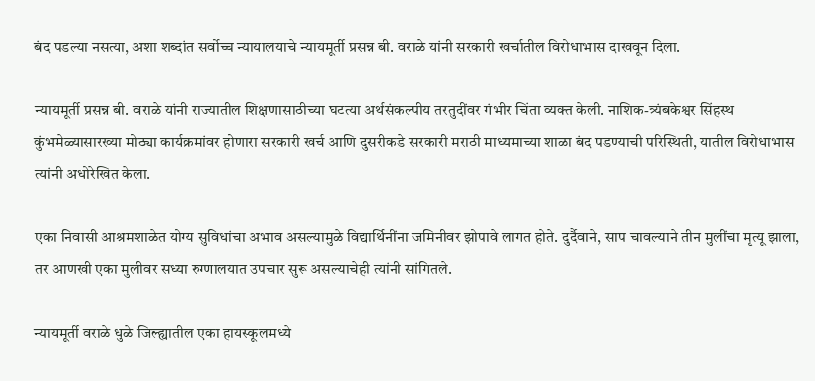बंद पडल्या नसत्या, अशा शब्दांत सर्वोच्च न्यायालयाचे न्यायमूर्ती प्रसन्न बी. वराळे यांनी सरकारी खर्चातील विरोधाभास दाखवून दिला.

न्यायमूर्ती प्रसन्न बी. वराळे यांनी राज्यातील शिक्षणासाठीच्या घटत्या अर्थसंकल्पीय तरतुदींवर गंभीर चिंता व्यक्त केली. नाशिक-त्र्यंबकेश्वर सिंहस्थ कुंभमेळ्यासारख्या मोठ्या कार्यक्रमांवर होणारा सरकारी खर्च आणि दुसरीकडे सरकारी मराठी माध्यमाच्या शाळा बंद पडण्याची परिस्थिती, यातील विरोधाभास त्यांनी अधोरेखित केला.

एका निवासी आश्रमशाळेत योग्य सुविधांचा अभाव असल्यामुळे विद्यार्थिनींना जमिनीवर झोपावे लागत होते. दुर्दैवाने, साप चावल्याने तीन मुलींचा मृत्यू झाला, तर आणखी एका मुलीवर सध्या रुग्णालयात उपचार सुरू असल्याचेही त्यांनी सांगितले.

न्यायमूर्ती वराळे धुळे जिल्ह्यातील एका हायस्कूलमध्ये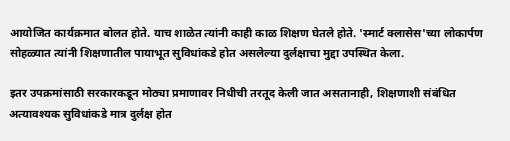आयोजित कार्यक्रमात बोलत होते. याच शाळेत त्यांनी काही काळ शिक्षण घेतले होते. 'स्मार्ट क्लासेस'च्या लोकार्पण सोहळ्यात त्यांनी शिक्षणातील पायाभूत सुविधांकडे होत असलेल्या दुर्लक्षाचा मुद्दा उपस्थित केला.

इतर उपक्रमांसाठी सरकारकडून मोठ्या प्रमाणावर निधीची तरतूद केली जात असतानाही, शिक्षणाशी संबंधित अत्यावश्यक सुविधांकडे मात्र दुर्लक्ष होत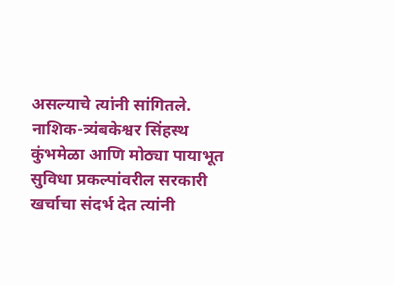असल्याचे त्यांनी सांगितले. नाशिक-त्र्यंबकेश्वर सिंहस्थ कुंभमेळा आणि मोठ्या पायाभूत सुविधा प्रकल्पांवरील सरकारी खर्चाचा संदर्भ देत त्यांनी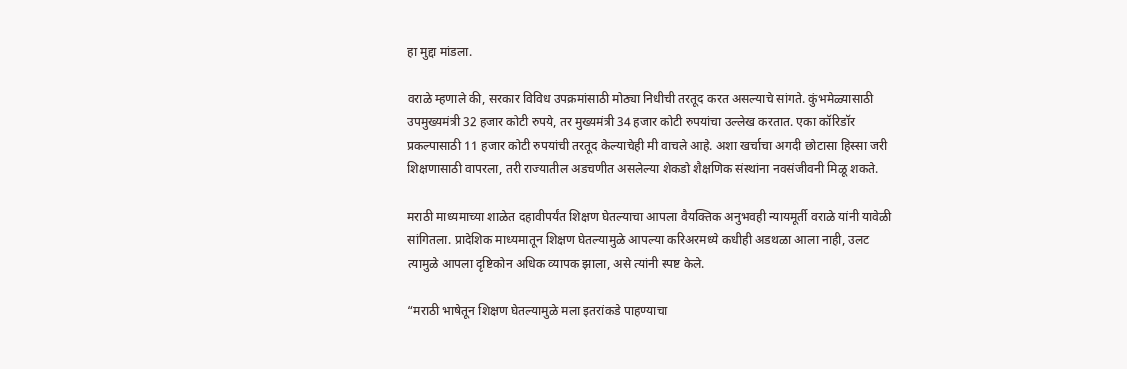हा मुद्दा मांडला.

वराळे म्हणाले की, सरकार विविध उपक्रमांसाठी मोठ्या निधीची तरतूद करत असल्याचे सांगते. कुंभमेळ्यासाठी उपमुख्यमंत्री 32 हजार कोटी रुपये, तर मुख्यमंत्री 34 हजार कोटी रुपयांचा उल्लेख करतात. एका कॉरिडॉर प्रकल्पासाठी 11 हजार कोटी रुपयांची तरतूद केल्याचेही मी वाचले आहे. अशा खर्चाचा अगदी छोटासा हिस्सा जरी शिक्षणासाठी वापरला, तरी राज्यातील अडचणीत असलेल्या शेकडो शैक्षणिक संस्थांना नवसंजीवनी मिळू शकते.

मराठी माध्यमाच्या शाळेत दहावीपर्यंत शिक्षण घेतल्याचा आपला वैयक्तिक अनुभवही न्यायमूर्ती वराळे यांनी यावेळी सांगितला. प्रादेशिक माध्यमातून शिक्षण घेतल्यामुळे आपल्या करिअरमध्ये कधीही अडथळा आला नाही, उलट त्यामुळे आपला दृष्टिकोन अधिक व्यापक झाला, असे त्यांनी स्पष्ट केले.

“मराठी भाषेतून शिक्षण घेतल्यामुळे मला इतरांकडे पाहण्याचा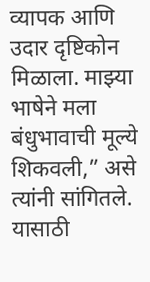व्यापक आणि उदार दृष्टिकोन मिळाला. माझ्या भाषेने मला बंधुभावाची मूल्ये शिकवली,” असे त्यांनी सांगितले. यासाठी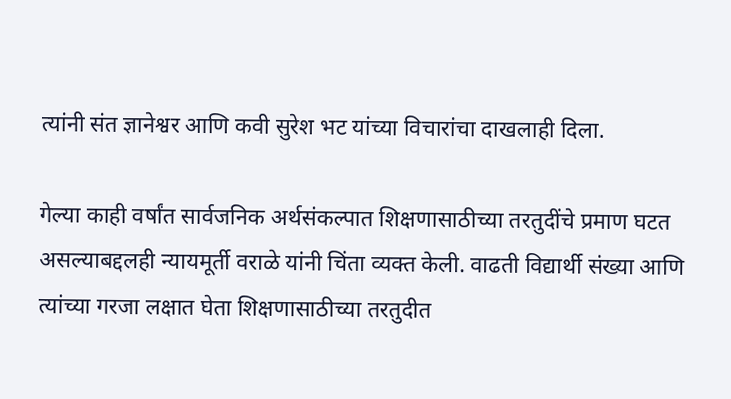त्यांनी संत ज्ञानेश्वर आणि कवी सुरेश भट यांच्या विचारांचा दाखलाही दिला.

गेल्या काही वर्षांत सार्वजनिक अर्थसंकल्पात शिक्षणासाठीच्या तरतुदींचे प्रमाण घटत असल्याबद्दलही न्यायमूर्ती वराळे यांनी चिंता व्यक्त केली. वाढती विद्यार्थी संख्या आणि त्यांच्या गरजा लक्षात घेता शिक्षणासाठीच्या तरतुदीत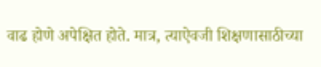वाढ होणे अपेक्षित होते. मात्र, त्याऐवजी शिक्षणासाठीच्या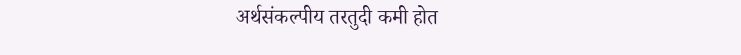अर्थसंकल्पीय तरतुदी कमी होत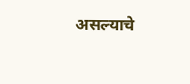असल्याचे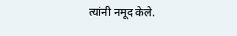त्यांनी नमूद केले.